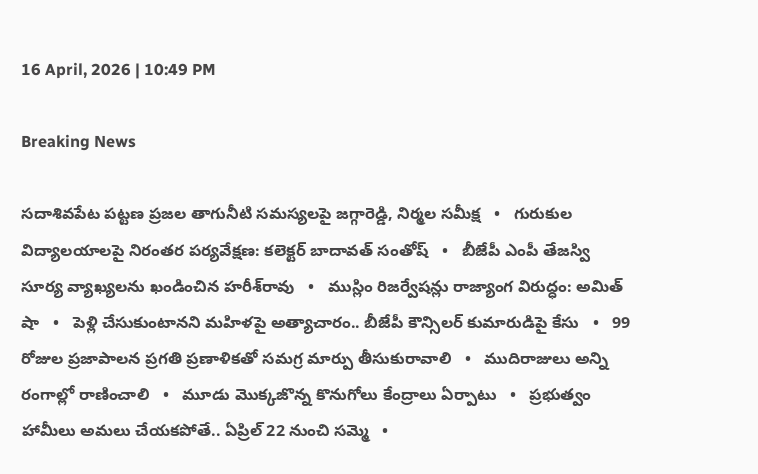16 April, 2026 | 10:49 PM

Breaking News

సదాశివపేట పట్టణ ప్రజల తాగునీటి సమస్యలపై జగ్గారెడ్డి, నిర్మల సమీక్ష   •   గురుకుల విద్యాలయాలపై నిరంతర పర్యవేక్షణ: కలెక్టర్ బాదావత్ సంతోష్   •   బీజేపీ ఎంపీ తేజస్వి సూర్య వ్యాఖ్యలను ఖండించిన హరీశ్‌రావు   •   ముస్లిం రిజర్వేషన్లు రాజ్యాంగ విరుద్ధం: అమిత్ షా   •   పెళ్లి చేసుకుంటానని మహిళపై అత్యాచారం.. బీజేపీ కౌన్సిలర్ కుమారుడిపై కేసు   •   99 రోజుల ప్రజాపాలన ప్రగతి ప్రణాళికతో సమగ్ర మార్పు తీసుకురావాలి   •   ముదిరాజులు అన్ని రంగాల్లో రాణించాలి   •   మూడు మొక్కజొన్న కొనుగోలు కేంద్రాలు ఏర్పాటు   •   ప్రభుత్వం హామీలు అమలు చేయకపోతే.. ఏప్రిల్ 22 నుంచి సమ్మె   •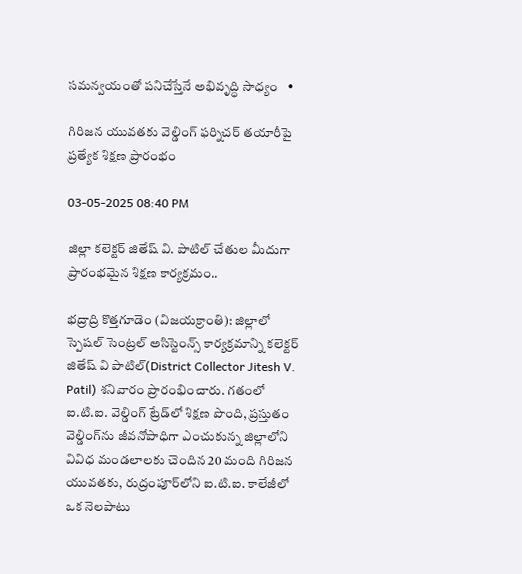సమన్వయంతో పనిచేస్తేనే అభివృద్ధి సాధ్యం   •

గిరిజన యువతకు వెల్డింగ్ ఫర్నిచర్ తయారీపై ప్రత్యేక శిక్షణ ప్రారంభం

03-05-2025 08:40 PM

జిల్లా కలెక్టర్ జితేష్ వి. పాటిల్ చేతుల మీదుగా ప్రారంభమైన శిక్షణ కార్యక్రమం..

భద్రాద్రి కొత్తగూడెం (విజయక్రాంతి): జిల్లాలో స్పెషల్ సెంట్రల్ అసిస్టెంన్స్ కార్యక్రమాన్ని కలెక్టర్ జితేష్ వి పాటిల్(District Collector Jitesh V. Patil) శనివారం ప్రారంభించారు. గతంలో ఐ.టి.ఐ. వెల్డింగ్ ట్రేడ్‌లో శిక్షణ పొంది, ప్రస్తుతం వెల్డింగ్‌ను జీవనోపాధిగా ఎంచుకున్న జిల్లాలోని వివిధ మండలాలకు చెందిన 20 మంది గిరిజన యువతకు, రుద్రంపూర్‌లోని ఐ.టి.ఐ. కాలేజీలో ఒక నెలపాటు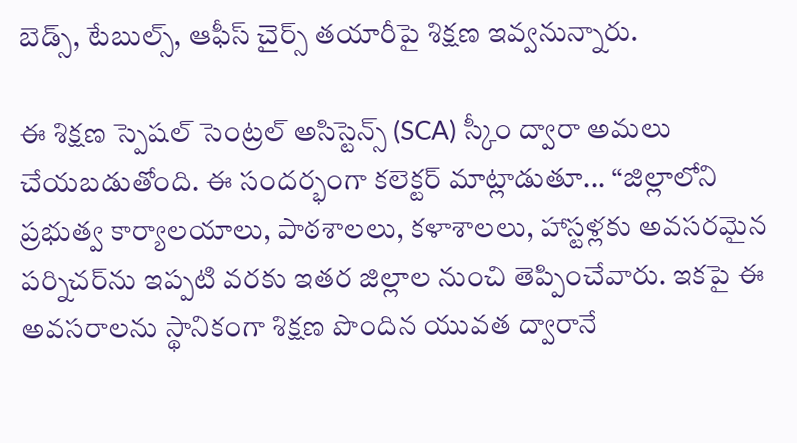బెడ్స్, టేబుల్స్, ఆఫీస్ చైర్స్ తయారీపై శిక్షణ ఇవ్వనున్నారు.

ఈ శిక్షణ స్పెషల్ సెంట్రల్ అసిస్టెన్స్ (SCA) స్కీం ద్వారా అమలు చేయబడుతోంది. ఈ సందర్భంగా కలెక్టర్ మాట్లాడుతూ... “జిల్లాలోని ప్రభుత్వ కార్యాలయాలు, పాఠశాలలు, కళాశాలలు, హాస్టళ్లకు అవసరమైన పర్నిచర్‌ను ఇప్పటి వరకు ఇతర జిల్లాల నుంచి తెప్పించేవారు. ఇకపై ఈ అవసరాలను స్థానికంగా శిక్షణ పొందిన యువత ద్వారానే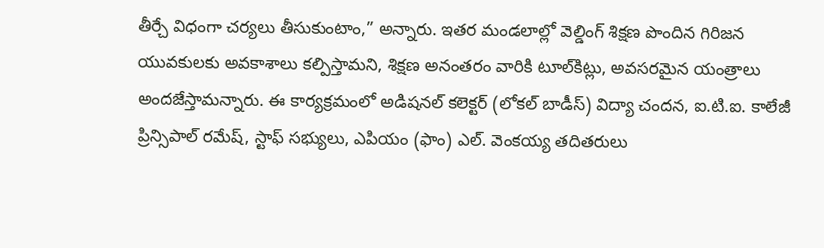తీర్చే విధంగా చర్యలు తీసుకుంటాం,” అన్నారు. ఇతర మండలాల్లో వెల్డింగ్ శిక్షణ పొందిన గిరిజన యువకులకు అవకాశాలు కల్పిస్తామని, శిక్షణ అనంతరం వారికి టూల్‌కిట్లు, అవసరమైన యంత్రాలు అందజేస్తామన్నారు. ఈ కార్యక్రమంలో అడిషనల్ కలెక్టర్ (లోకల్ బాడీస్) విద్యా చందన, ఐ.టి.ఐ. కాలేజీ ప్రిన్సిపాల్ రమేష్, స్టాఫ్ సభ్యులు, ఎపియం (ఫాం) ఎల్. వెంకయ్య తదితరులు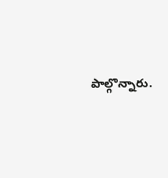పాల్గొన్నారు.